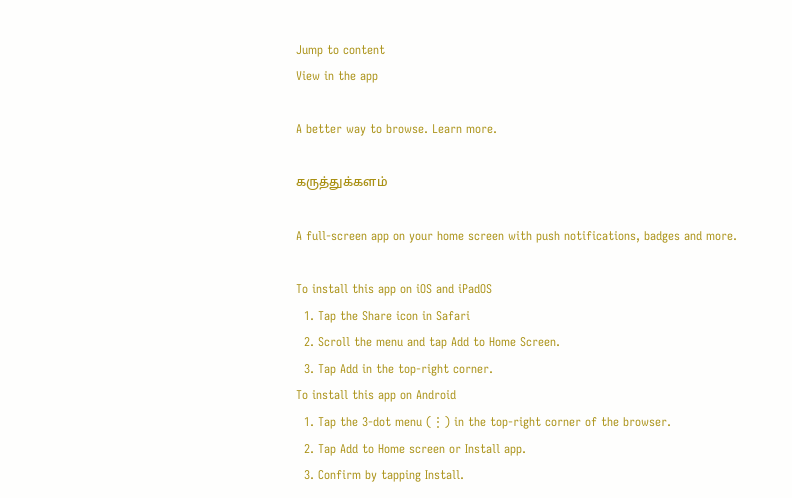Jump to content
View in the app

A better way to browse. Learn more.

கருத்துக்களம்

A full-screen app on your home screen with push notifications, badges and more.

To install this app on iOS and iPadOS
  1. Tap the Share icon in Safari
  2. Scroll the menu and tap Add to Home Screen.
  3. Tap Add in the top-right corner.
To install this app on Android
  1. Tap the 3-dot menu (⋮) in the top-right corner of the browser.
  2. Tap Add to Home screen or Install app.
  3. Confirm by tapping Install.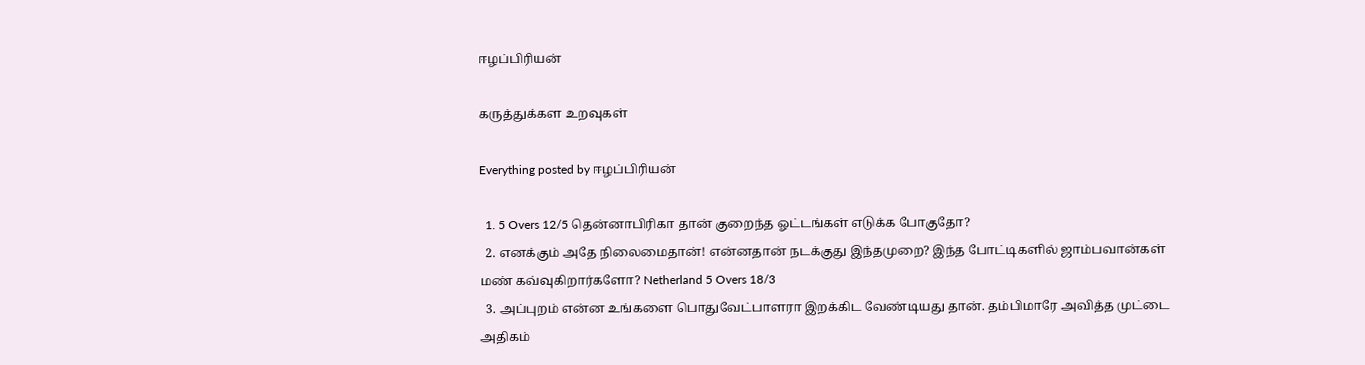ஈழப்பிரியன்

கருத்துக்கள உறவுகள்

Everything posted by ஈழப்பிரியன்

  1. 5 Overs 12/5 தென்னாபிரிகா தான் குறைந்த ஓட்டங்கள் எடுக்க போகுதோ?
  2. எனக்கும் அதே நிலைமைதான்! என்னதான் நடக்குது இந்தமுறை? இந்த போட்டிகளில் ஜாம்பவான்கள் மண் கவ்வுகிறார்களோ? Netherland 5 Overs 18/3
  3. அப்புறம் என்ன உங்களை பொதுவேட்பாளரா இறக்கிட வேண்டியது தான். தம்பிமாரே அவித்த முட்டை அதிகம்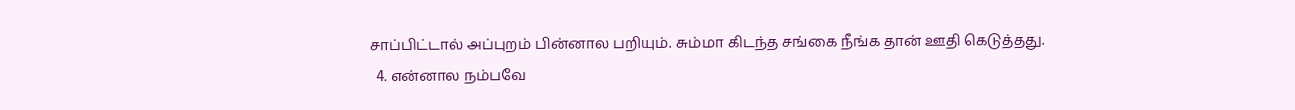சாப்பிட்டால் அப்புறம் பின்னால பறியும். சும்மா கிடந்த சங்கை நீங்க தான் ஊதி கெடுத்தது.
  4. என்னால நம்பவே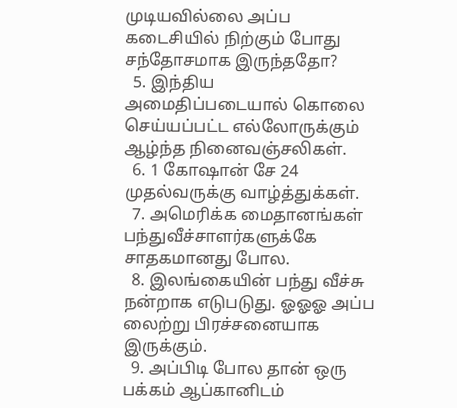முடியவில்லை அப்ப கடைசியில் நிற்கும் போது சந்தோசமாக இருந்ததோ?
  5. இந்திய அமைதிப்படையால் கொலை செய்யப்பட்ட எல்லோருக்கும் ஆழ்ந்த நினைவஞ்சலிகள்.
  6. 1 கோஷான் சே 24 முதல்வருக்கு வாழ்த்துக்கள்.
  7. அமெரிக்க மைதானங்கள் பந்துவீச்சாளர்களுக்கே சாதகமானது போல.
  8. இலங்கையின் பந்து வீச்சு நன்றாக எடுபடுது. ஓஓஓ அப்ப லைற்று பிரச்சனையாக இருக்கும்.
  9. அப்பிடி போல தான் ஒரு பக்கம் ஆப்கானிடம்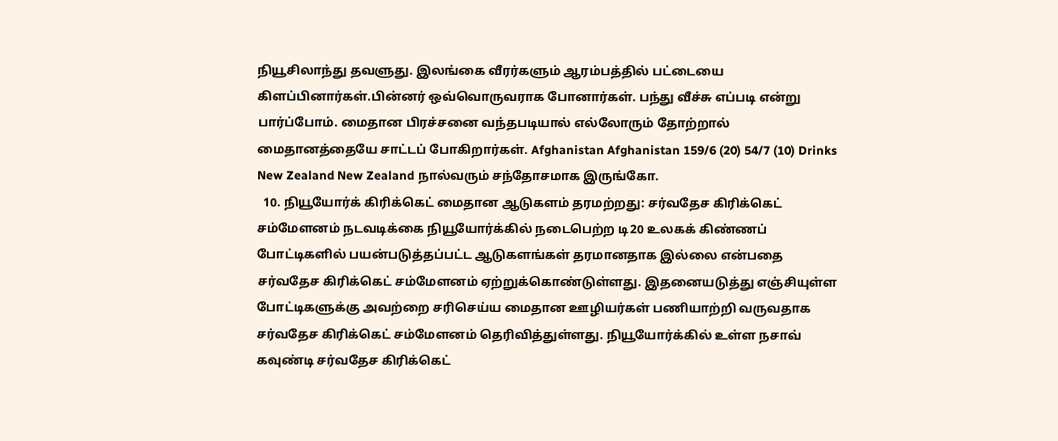நியூசிலாந்து தவளுது. இலங்கை வீரர்களும் ஆரம்பத்தில் பட்டையை கிளப்பினார்கள்.பின்னர் ஒவ்வொருவராக போனார்கள். பந்து வீச்சு எப்படி என்று பார்ப்போம். மைதான பிரச்சனை வந்தபடியால் எல்லோரும் தோற்றால் மைதானத்தையே சாட்டப் போகிறார்கள். Afghanistan Afghanistan 159/6 (20) 54/7 (10) Drinks New Zealand New Zealand நால்வரும் சந்தோசமாக இருங்கோ.
  10. நியூயோர்க் கிரிக்கெட் மைதான ஆடுகளம் தரமற்றது: சர்வதேச கிரிக்கெட் சம்மேளனம் நடவடிக்கை நியூயோர்க்கில் நடைபெற்ற டி20 உலகக் கிண்ணப் போட்டிகளில் பயன்படுத்தப்பட்ட ஆடுகளங்கள் தரமானதாக இல்லை என்பதை சர்வதேச கிரிக்கெட் சம்மேளனம் ஏற்றுக்கொண்டுள்ளது. இதனையடுத்து எஞ்சியுள்ள போட்டிகளுக்கு அவற்றை சரிசெய்ய மைதான ஊழியர்கள் பணியாற்றி வருவதாக சர்வதேச கிரிக்கெட் சம்மேளனம் தெரிவித்துள்ளது. நியூயோர்க்கில் உள்ள நசாவ் கவுண்டி சர்வதேச கிரிக்கெட்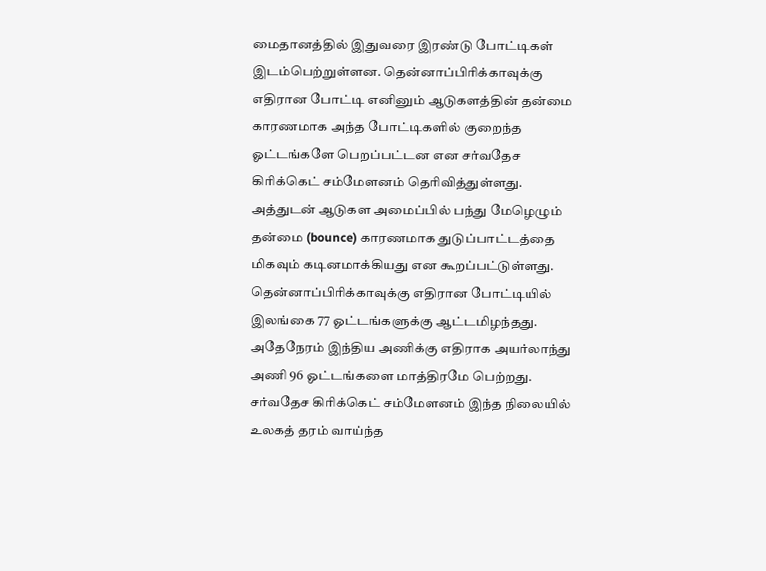மைதானத்தில் இதுவரை இரண்டு போட்டிகள் இடம்பெற்றுள்ளன. தென்னாப்பிரிக்காவுக்கு எதிரான போட்டி எனினும் ஆடுகளத்தின் தன்மை காரணமாக அந்த போட்டிகளில் குறைந்த ஓட்டங்களே பெறப்பட்டன என சர்வதேச கிரிக்கெட் சம்மேளனம் தெரிவித்துள்ளது. அத்துடன் ஆடுகள அமைப்பில் பந்து மேழெழும் தன்மை (bounce) காரணமாக துடுப்பாட்டத்தை மிகவும் கடினமாக்கியது என கூறப்பட்டுள்ளது. தென்னாப்பிரிக்காவுக்கு எதிரான போட்டியில் இலங்கை 77 ஓட்டங்களுக்கு ஆட்டமிழந்தது. அதேநேரம் இந்திய அணிக்கு எதிராக அயர்லாந்து அணி 96 ஓட்டங்களை மாத்திரமே பெற்றது. சர்வதேச கிரிக்கெட் சம்மேளனம் இந்த நிலையில் உலகத் தரம் வாய்ந்த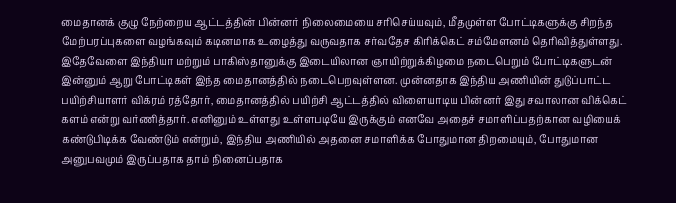மைதானக் குழு நேற்றைய ஆட்டத்தின் பின்னர் நிலைமையை சரிசெய்யவும், மீதமுள்ள போட்டிகளுக்கு சிறந்த மேற்பரப்புகளை வழங்கவும் கடினமாக உழைத்து வருவதாக சர்வதேச கிரிக்கெட் சம்மேளனம் தெரிவித்துள்ளது. இதேவேளை இந்தியா மற்றும் பாகிஸ்தானுக்கு இடையிலான ஞாயிற்றுக்கிழமை நடைபெறும் போட்டிகளுடன் இன்னும் ஆறு போட்டிகள் இந்த மைதானத்தில் நடைபெறவுள்ளன. முன்னதாக இந்திய அணியின் துடுப்பாட்ட பயிற்சியாளர் விக்ரம் ரத்தோர், மைதானத்தில் பயிற்சி ஆட்டத்தில் விளையாடிய பின்னர் இது சவாலான விக்கெட் களம் என்று வர்ணித்தார். எனினும் உள்ளது உள்ளபடியே இருக்கும் எனவே அதைச் சமாளிப்பதற்கான வழியைக் கண்டுபிடிக்க வேண்டும் என்றும், இந்திய அணியில் அதனை சமாளிக்க போதுமான திறமையும், போதுமான அனுபவமும் இருப்பதாக தாம் நினைப்பதாக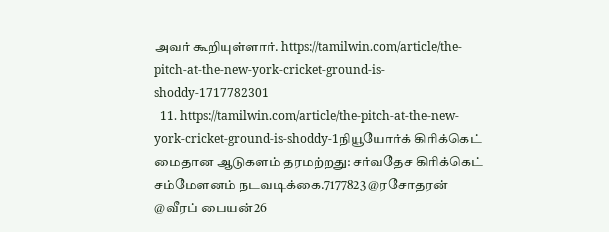அவர் கூறியுள்ளார். https://tamilwin.com/article/the-pitch-at-the-new-york-cricket-ground-is-shoddy-1717782301
  11. https://tamilwin.com/article/the-pitch-at-the-new-york-cricket-ground-is-shoddy-1நியூயோர்க் கிரிக்கெட் மைதான ஆடுகளம் தரமற்றது: சர்வதேச கிரிக்கெட் சம்மேளனம் நடவடிக்கை.7177823 @ரசோதரன் @வீரப் பையன்26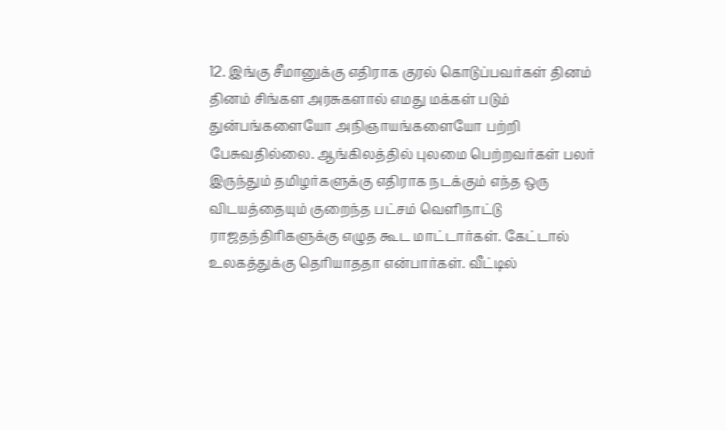12. இங்கு சீமானுக்கு எதிராக குரல் கொடுப்பவர்கள் தினம் தினம் சிங்கள அரசுகளால் எமது மக்கள் படும் துன்பங்களையோ அநிஞாயங்களையோ பற்றி பேசுவதில்லை. ஆங்கிலத்தில் புலமை பெற்றவர்கள் பலர் இருந்தும் தமிழர்களுக்கு எதிராக நடக்கும் எந்த ஒரு விடயத்தையும் குறைந்த பட்சம் வெளிநாட்டு ராஜதந்திரிகளுக்கு எழுத கூட மாட்டார்கள். கேட்டால் உலகத்துக்கு தெரியாததா என்பார்கள். வீட்டில்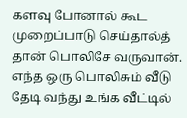களவு போனால் கூட முறைப்பாடு செய்தால்த் தான் பொலிசே வருவான். எந்த ஒரு பொலிசும் வீடு தேடி வந்து உங்க வீட்டில்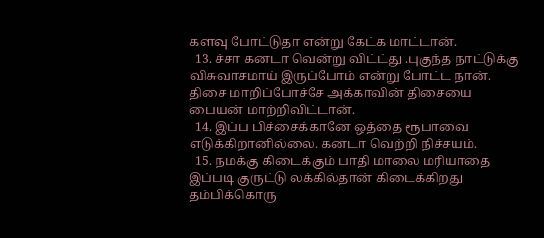களவு போட்டுதா என்று கேட்க மாட்டான்.
  13. ச்சா கனடா வென்று விட்ட்து .புகுந்த நாட்டுக்கு விசுவாசமாய் இருப்போம் என்று போட்ட நான். திசை மாறிப்போச்சே அக்காவின் திசையை பையன் மாற்றிவிட்டான்.
  14. இப்ப பிச்சைக்கானே ஒத்தை ரூபாவை எடுக்கிறானில்லை. கனடா வெற்றி நிச்சயம்.
  15. நமக்கு கிடைக்கும் பாதி மாலை மரியாதை இப்படி குருட்டு லக்கில்தான் கிடைக்கிறது தம்பிக்கொரு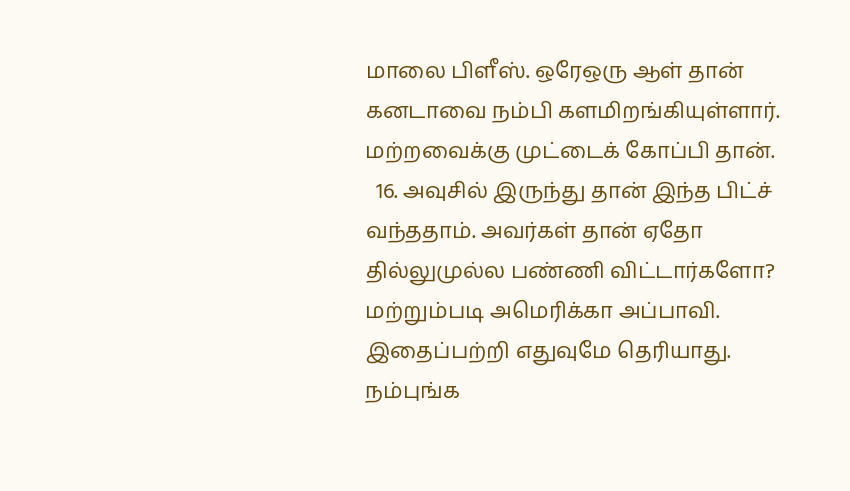மாலை பிளீஸ். ஒரேஒரு ஆள் தான் கனடாவை நம்பி களமிறங்கியுள்ளார். மற்றவைக்கு முட்டைக் கோப்பி தான்.
  16. அவுசில் இருந்து தான் இந்த பிட்ச் வந்ததாம். அவர்கள் தான் ஏதோ தில்லுமுல்ல பண்ணி விட்டார்களோ? மற்றும்படி அமெரிக்கா அப்பாவி. இதைப்பற்றி எதுவுமே தெரியாது. நம்புங்க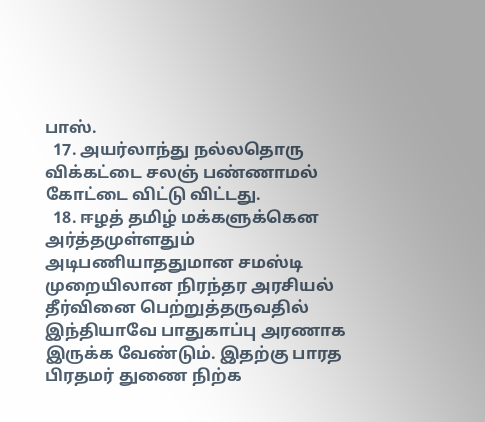பாஸ்.
  17. அயர்லாந்து நல்லதொரு விக்கட்டை சலஞ் பண்ணாமல் கோட்டை விட்டு விட்டது.
  18. ஈழத் தமிழ் மக்களுக்கென அர்த்தமுள்ளதும் அடிபணியாததுமான சமஸ்டி முறையிலான நிரந்தர அரசியல் தீர்வினை பெற்றுத்தருவதில் இந்தியாவே பாதுகாப்பு அரணாக இருக்க வேண்டும். இதற்கு பாரத பிரதமர் துணை நிற்க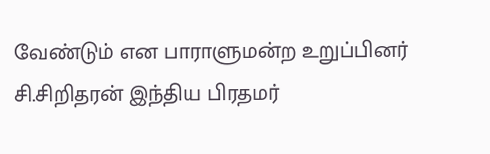வேண்டும் என பாராளுமன்ற உறுப்பினர் சி.சிறிதரன் இந்திய பிரதமர்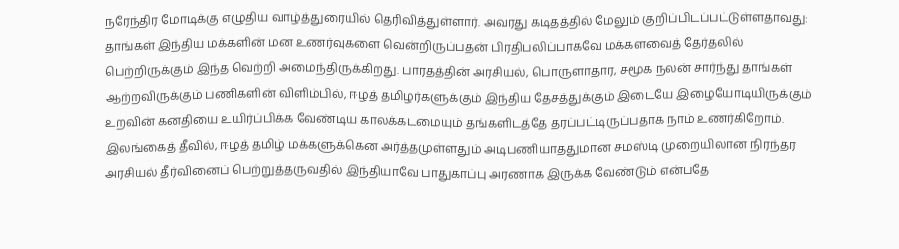நரேந்திர மோடிக்கு எழுதிய வாழ்த்துரையில் தெரிவித்துள்ளார். அவரது கடிதத்தில் மேலும் குறிப்பிடப்பட்டுள்ளதாவது: தாங்கள் இந்திய மக்களின் மன உணர்வுகளை வென்றிருப்பதன் பிரதிபலிப்பாகவே மக்களவைத் தேர்தலில் பெற்றிருக்கும் இந்த வெற்றி அமைந்திருக்கிறது. பாரதத்தின் அரசியல், பொருளாதார, சமூக நலன் சார்ந்து தாங்கள் ஆற்றவிருக்கும் பணிகளின் விளிம்பில், ஈழத் தமிழர்களுக்கும் இந்திய தேசத்துக்கும் இடையே இழையோடியிருக்கும் உறவின் கனதியை உயிர்ப்பிக்க வேண்டிய காலக்கடமையும் தங்களிடத்தே தரப்பட்டிருப்பதாக நாம் உணர்கிறோம். இலங்கைத் தீவில், ஈழத் தமிழ் மக்களுக்கென அர்த்தமுள்ளதும் அடிபணியாததுமான சமஸ்டி முறையிலான நிரந்தர அரசியல் தீர்வினைப் பெற்றுத்தருவதில் இந்தியாவே பாதுகாப்பு அரணாக இருக்க வேண்டும் என்பதே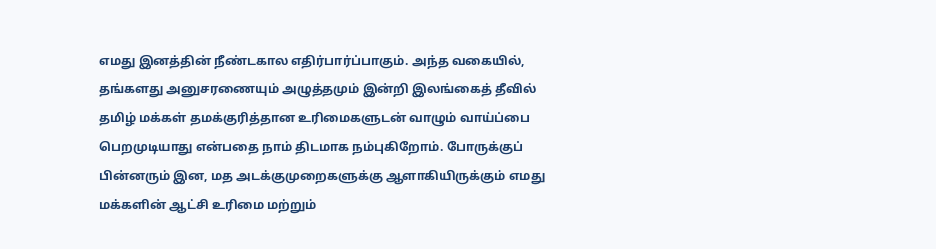எமது இனத்தின் நீண்டகால எதிர்பார்ப்பாகும். அந்த வகையில், தங்களது அனுசரணையும் அழுத்தமும் இன்றி இலங்கைத் தீவில் தமிழ் மக்கள் தமக்குரித்தான உரிமைகளுடன் வாழும் வாய்ப்பை பெறமுடியாது என்பதை நாம் திடமாக நம்புகிறோம். போருக்குப் பின்னரும் இன, மத அடக்குமுறைகளுக்கு ஆளாகியிருக்கும் எமது மக்களின் ஆட்சி உரிமை மற்றும்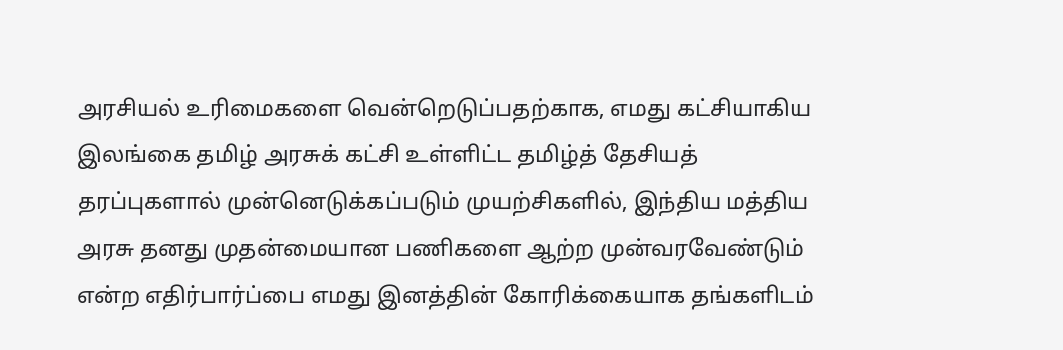அரசியல் உரிமைகளை வென்றெடுப்பதற்காக, எமது கட்சியாகிய இலங்கை தமிழ் அரசுக் கட்சி உள்ளிட்ட தமிழ்த் தேசியத் தரப்புகளால் முன்னெடுக்கப்படும் முயற்சிகளில், இந்திய மத்திய அரசு தனது முதன்மையான பணிகளை ஆற்ற முன்வரவேண்டும் என்ற எதிர்பார்ப்பை எமது இனத்தின் கோரிக்கையாக தங்களிடம்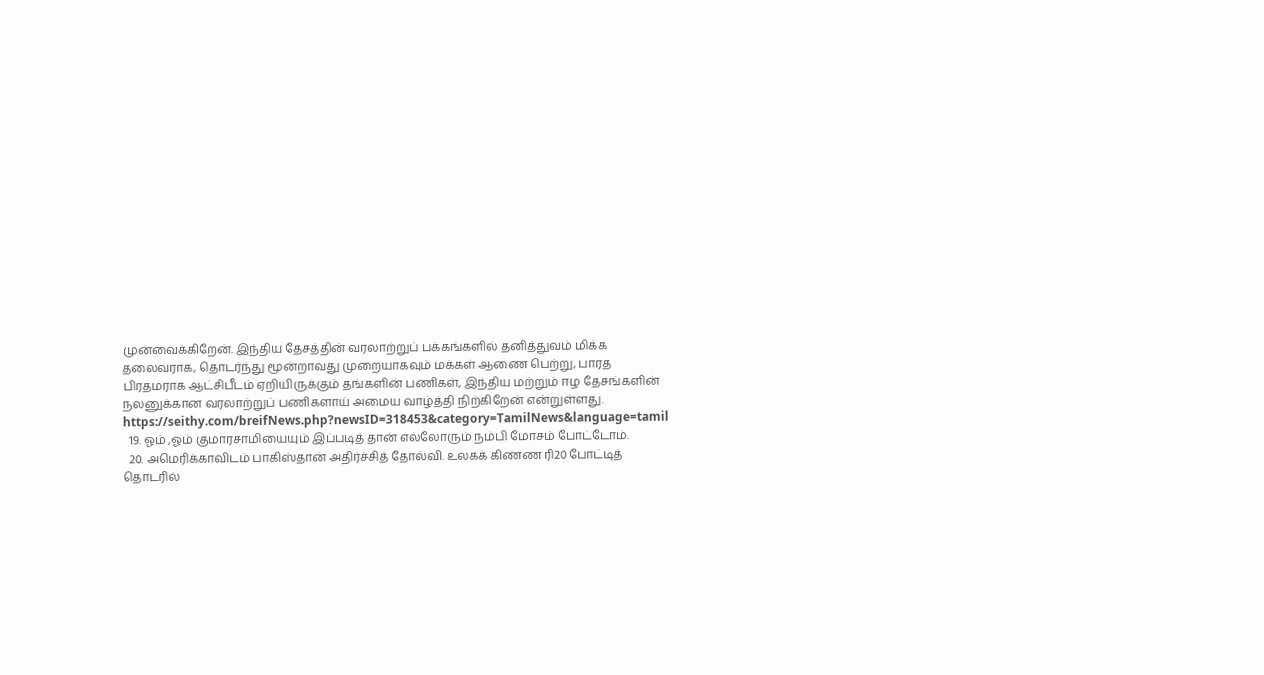முன்வைக்கிறேன். இந்திய தேசத்தின் வரலாற்றுப் பக்கங்களில் தனித்துவம் மிக்க தலைவராக, தொடர்ந்து மூன்றாவது முறையாகவும் மக்கள் ஆணை பெற்று, பாரத பிரதமராக ஆட்சிபீடம் ஏறியிருக்கும் தங்களின் பணிகள், இந்திய மற்றும் ஈழ தேசங்களின் நலனுக்கான வரலாற்றுப் பணிகளாய் அமைய வாழ்த்தி நிற்கிறேன் என்றுள்ளது. https://seithy.com/breifNews.php?newsID=318453&category=TamilNews&language=tamil
  19. ஓம் ,ஓம் குமாரசாமியையும் இப்படித் தான் எல்லோரும் நம்பி மோசம் போட்டோம்.
  20. அமெரிக்காவிடம் பாகிஸ்தான் அதிர்ச்சித் தோல்வி. உலகக் கிண்ண ரி20 போட்டித் தொடரில்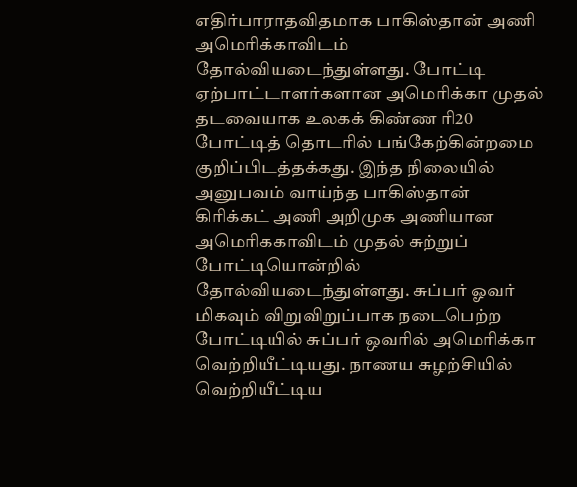எதிர்பாராதவிதமாக பாகிஸ்தான் அணி அமெரிக்காவிடம் தோல்வியடைந்துள்ளது. போட்டி ஏற்பாட்டாளர்களான அமெரிக்கா முதல் தடவையாக உலகக் கிண்ண ரி20 போட்டித் தொடரில் பங்கேற்கின்றமை குறிப்பிடத்தக்கது. இந்த நிலையில் அனுபவம் வாய்ந்த பாகிஸ்தான் கிரிக்கட் அணி அறிமுக அணியான அமெரிககாவிடம் முதல் சுற்றுப் போட்டியொன்றில் தோல்வியடைந்துள்ளது. சுப்பர் ஓவர் மிகவும் விறுவிறுப்பாக நடைபெற்ற போட்டியில் சுப்பர் ஒவரில் அமெரிக்கா வெற்றியீட்டியது. நாணய சுழற்சியில் வெற்றியீட்டிய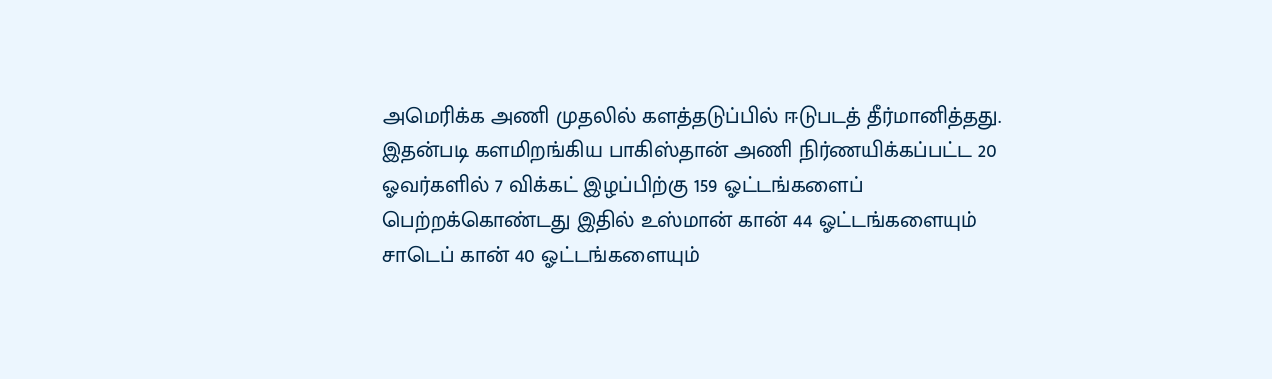அமெரிக்க அணி முதலில் களத்தடுப்பில் ஈடுபடத் தீர்மானித்தது. இதன்படி களமிறங்கிய பாகிஸ்தான் அணி நிர்ணயிக்கப்பட்ட 20 ஓவர்களில் 7 விக்கட் இழப்பிற்கு 159 ஓட்டங்களைப் பெற்றக்கொண்டது இதில் உஸ்மான் கான் 44 ஓட்டங்களையும் சாடெப் கான் 40 ஓட்டங்களையும்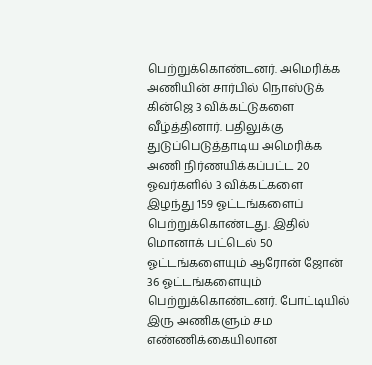பெற்றுக்கொண்டனர். அமெரிக்க அணியின் சார்பில் நொஸ்டுக் கின்ஜெ 3 விக்கட்டுகளை வீழ்த்தினார். பதிலுக்கு துடுப்பெடுத்தாடிய அமெரிக்க அணி நிர்ணயிக்கப்பட்ட 20 ஓவர்களில் 3 விக்கட்களை இழந்து 159 ஓட்டங்களைப் பெற்றுக்கொண்டது. இதில் மொனாக் பட்டெல் 50 ஓட்டங்களையும் ஆரோன் ஜோன் 36 ஓட்டங்களையும் பெற்றுக்கொண்டனர். போட்டியில் இரு அணிகளும் சம எண்ணிக்கையிலான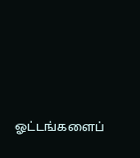ஓட்டங்களைப்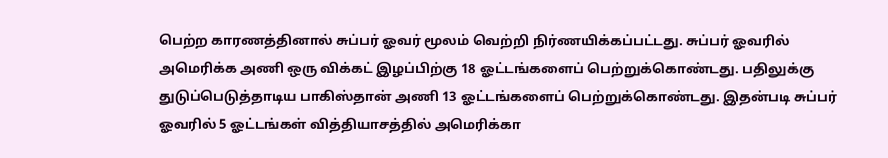பெற்ற காரணத்தினால் சுப்பர் ஓவர் மூலம் வெற்றி நிர்ணயிக்கப்பட்டது. சுப்பர் ஓவரில் அமெரிக்க அணி ஒரு விக்கட் இழப்பிற்கு 18 ஓட்டங்களைப் பெற்றுக்கொண்டது. பதிலுக்கு துடுப்பெடுத்தாடிய பாகிஸ்தான் அணி 13 ஓட்டங்களைப் பெற்றுக்கொண்டது. இதன்படி சுப்பர் ஓவரில் 5 ஓட்டங்கள் வித்தியாசத்தில் அமெரிக்கா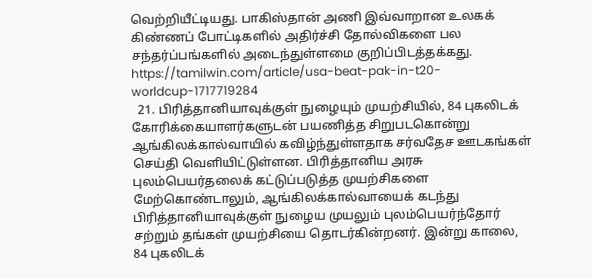வெற்றியீட்டியது. பாகிஸ்தான் அணி இவ்வாறான உலகக் கிண்ணப் போட்டிகளில் அதிர்ச்சி தோல்விகளை பல சந்தர்ப்பங்களில் அடைந்துள்ளமை குறிப்பிடத்தக்கது. https://tamilwin.com/article/usa-beat-pak-in-t20-worldcup-1717719284
  21. பிரித்தானியாவுக்குள் நுழையும் முயற்சியில், 84 புகலிடக் கோரிக்கையாளர்களுடன் பயணித்த சிறுபடகொன்று ஆங்கிலக்கால்வாயில் கவிழ்ந்துள்ளதாக சர்வதேச ஊடகங்கள் செய்தி வெளியிட்டுள்ளன. பிரித்தானிய அரசு புலம்பெயர்தலைக் கட்டுப்படுத்த முயற்சிகளை மேற்கொண்டாலும், ஆங்கிலக்கால்வாயைக் கடந்து பிரித்தானியாவுக்குள் நுழைய முயலும் புலம்பெயர்ந்தோர் சற்றும் தங்கள் முயற்சியை தொடர்கின்றனர். இன்று காலை, 84 புகலிடக்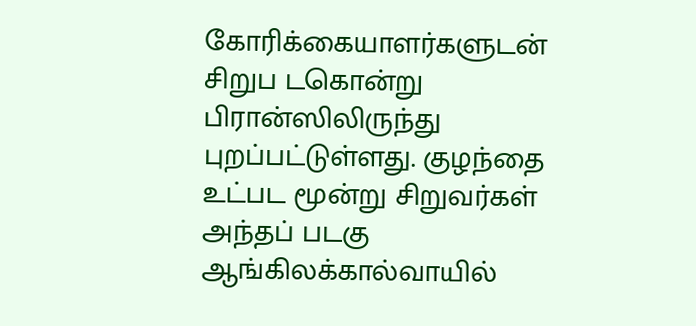கோரிக்கையாளர்களுடன் சிறுப டகொன்று பிரான்ஸிலிருந்து புறப்பட்டுள்ளது. குழந்தை உட்பட மூன்று சிறுவர்கள் அந்தப் படகு ஆங்கிலக்கால்வாயில்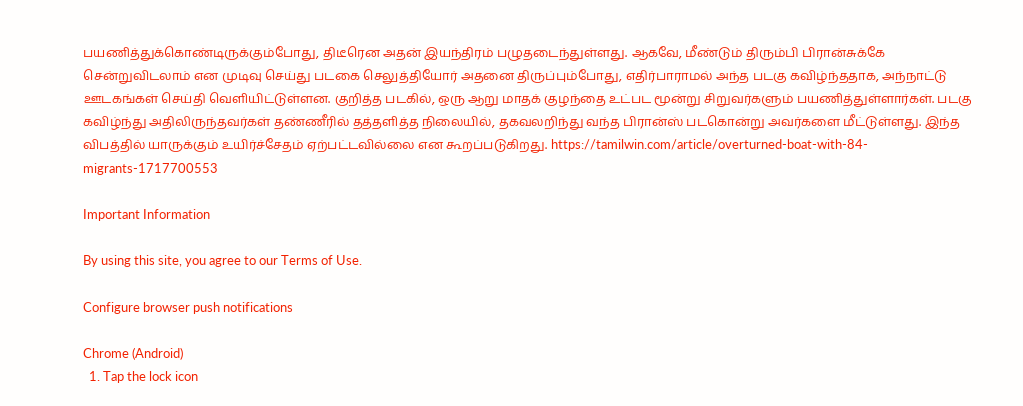பயணித்துக்கொண்டிருக்கும்போது, திடீரென அதன் இயந்திரம் பழுதடைந்துள்ளது. ஆகவே, மீண்டும் திரும்பி பிரான்சுக்கே சென்றுவிடலாம் என முடிவு செய்து படகை செலுத்தியோர் அதனை திருப்பும்போது, எதிர்பாராமல் அந்த படகு கவிழ்ந்ததாக, அந்நாட்டு ஊடகங்கள் செய்தி வெளியிட்டுள்ளன. குறித்த படகில், ஒரு ஆறு மாதக் குழந்தை உட்பட மூன்று சிறுவர்களும் பயணித்துள்ளார்கள். படகு கவிழ்ந்து அதிலிருந்தவர்கள் தண்ணீரில் தத்தளித்த நிலையில், தகவலறிந்து வந்த பிரான்ஸ் படகொன்று அவர்களை மீட்டுள்ளது. இந்த விபத்தில் யாருக்கும் உயிர்ச்சேதம் ஏற்பட்டவில்லை என கூறப்படுகிறது. https://tamilwin.com/article/overturned-boat-with-84-migrants-1717700553

Important Information

By using this site, you agree to our Terms of Use.

Configure browser push notifications

Chrome (Android)
  1. Tap the lock icon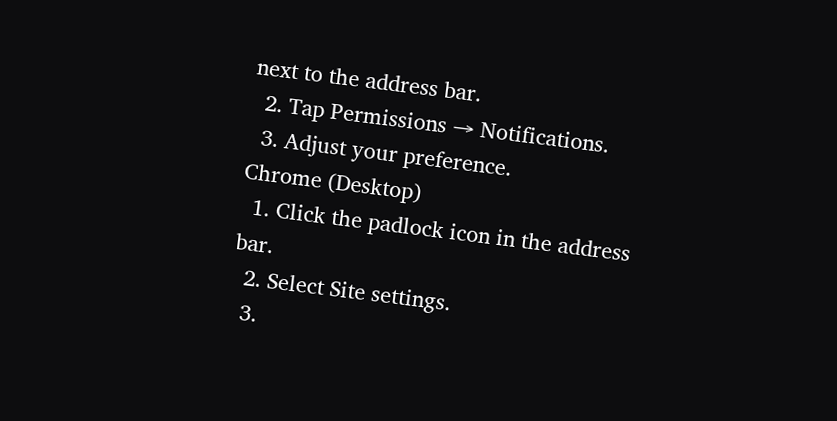next to the address bar.
  2. Tap Permissions → Notifications.
  3. Adjust your preference.
Chrome (Desktop)
  1. Click the padlock icon in the address bar.
  2. Select Site settings.
  3.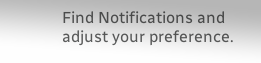Find Notifications and adjust your preference.